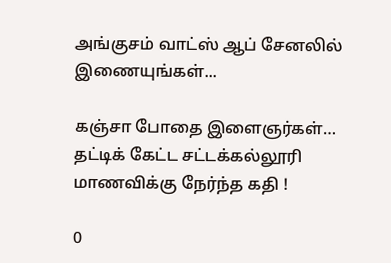அங்குசம் வாட்ஸ் ஆப் சேனலில் இணையுங்கள்...

கஞ்சா போதை இளைஞர்கள்… தட்டிக் கேட்ட சட்டக்கல்லூரி மாணவிக்கு நேர்ந்த கதி !

0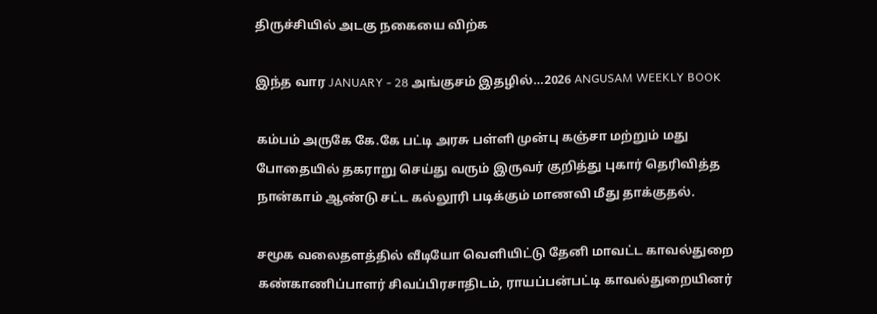திருச்சியில் அடகு நகையை விற்க

இந்த வார JANUARY - 28 அங்குசம் இதழில்…2026 ANGUSAM WEEKLY BOOK

கம்பம் அருகே கே.கே பட்டி அரசு பள்ளி முன்பு கஞ்சா மற்றும் மது போதையில் தகராறு செய்து வரும் இருவர் குறித்து புகார் தெரிவித்த நான்காம் ஆண்டு சட்ட கல்லூரி படிக்கும் மாணவி மீது தாக்குதல்.

சமூக வலைதளத்தில் வீடியோ வெளியிட்டு தேனி மாவட்ட காவல்துறை கண்காணிப்பாளர் சிவப்பிரசாதிடம், ராயப்பன்பட்டி காவல்துறையினர்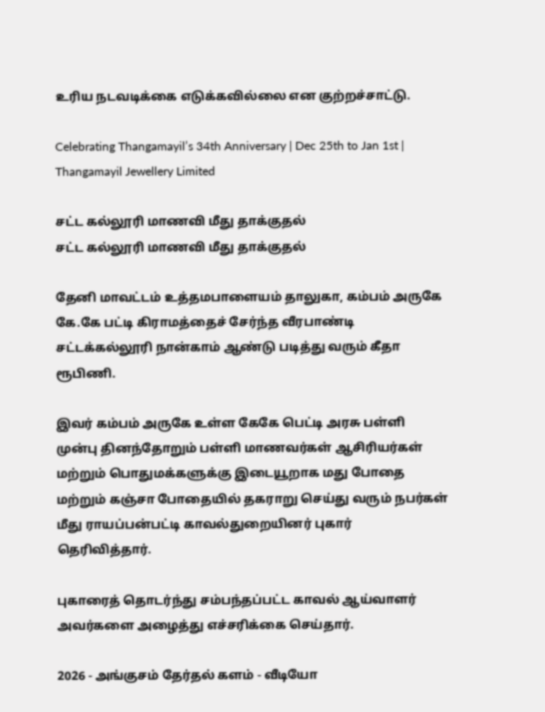உரிய நடவடிக்கை எடுக்கவில்லை என குற்றச்சாட்டு.

Celebrating Thangamayil’s 34th Anniversary | Dec 25th to Jan 1st | Thangamayil Jewellery Limited

சட்ட கல்லூரி மாணவி மீது தாக்குதல்
சட்ட கல்லூரி மாணவி மீது தாக்குதல்

தேனி மாவட்டம் உத்தமபாளையம் தாலுகா, கம்பம் அருகே கே.கே பட்டி கிராமத்தைச் சேர்ந்த வீரபாண்டி சட்டக்கல்லூரி நான்காம் ஆண்டு படித்து வரும் கீதா ரூபிணி.

இவர் கம்பம் அருகே உள்ள கேகே பெட்டி அரசு பள்ளி முன்பு தினந்தோறும் பள்ளி மாணவர்கள் ஆசிரியர்கள் மற்றும் பொதுமக்களுக்கு இடையூறாக மது போதை மற்றும் கஞ்சா போதையில் தகராறு செய்து வரும் நபர்கள் மீது ராயப்பன்பட்டி காவல்துறையினர் புகார் தெரிவித்தார்.

புகாரைத் தொடர்ந்து சம்பந்தப்பட்ட காவல் ஆய்வாளர் அவர்களை அழைத்து எச்சரிக்கை செய்தார்.

2026 - அங்குசம் தேர்தல் களம் - வீடியோ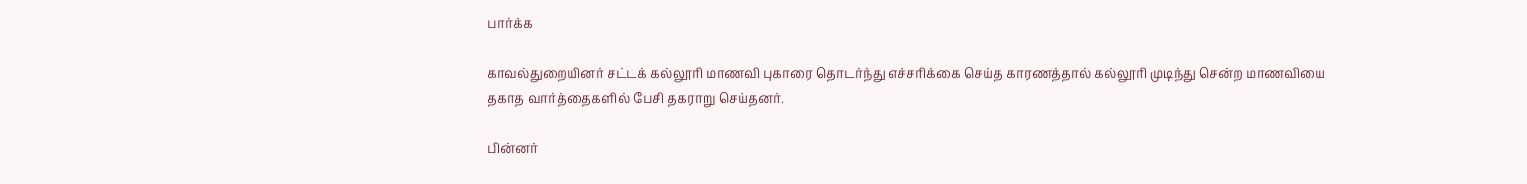பார்க்க

காவல்துறையினர் சட்டக் கல்லூரி மாணவி புகாரை தொடர்ந்து எச்சரிக்கை செய்த காரணத்தால் கல்லூரி முடிந்து சென்ற மாணவியை தகாத வார்த்தைகளில் பேசி தகராறு செய்தனர்.

பின்னர்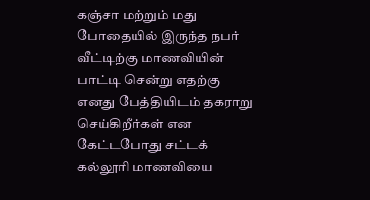கஞ்சா மற்றும் மது போதையில் இருந்த நபர் வீட்டிற்கு மாணவியின் பாட்டி சென்று எதற்கு எனது பேத்தியிடம் தகராறு செய்கிறீர்கள் என கேட்டபோது சட்டக் கல்லூரி மாணவியை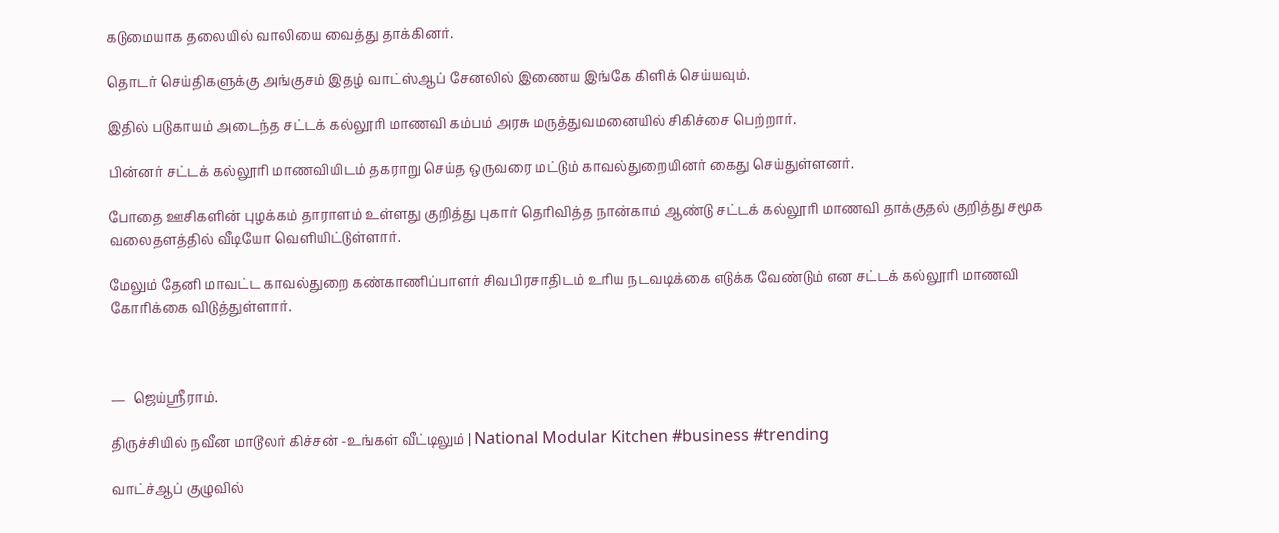கடுமையாக தலையில் வாலியை வைத்து தாக்கினர்.

தொடர் செய்திகளுக்கு அங்குசம் இதழ் வாட்ஸ்ஆப் சேனலில் இணைய இங்கே கிளிக் செய்யவும்.

இதில் படுகாயம் அடைந்த சட்டக் கல்லூரி மாணவி கம்பம் அரசு மருத்துவமனையில் சிகிச்சை பெற்றார்.

பின்னர் சட்டக் கல்லூரி மாணவியிடம் தகராறு செய்த ஒருவரை மட்டும் காவல்துறையினர் கைது செய்துள்ளனர்.

போதை ஊசிகளின் புழக்கம் தாராளம் உள்ளது குறித்து புகார் தெரிவித்த நான்காம் ஆண்டு சட்டக் கல்லூரி மாணவி தாக்குதல் குறித்து சமூக வலைதளத்தில் வீடியோ வெளியிட்டுள்ளார்.

மேலும் தேனி மாவட்ட காவல்துறை கண்காணிப்பாளர் சிவபிரசாதிடம் உரிய நடவடிக்கை எடுக்க வேண்டும் என சட்டக் கல்லூரி மாணவி கோரிக்கை விடுத்துள்ளார்.



—  ஜெய்ஸ்ரீராம்.

திருச்சியில் நவீன மாடூலர் கிச்சன் -உங்கள் வீட்டிலும் | National Modular Kitchen #business #trending

வாட்ச்ஆப் குழுவில்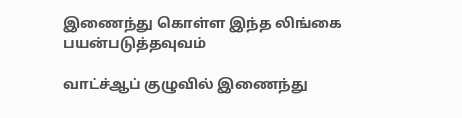இணைந்து கொள்ள இந்த லிங்கை பயன்படுத்தவுவம்

வாட்ச்ஆப் குழுவில் இணைந்து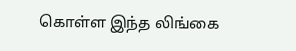கொள்ள இந்த லிங்கை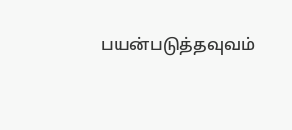பயன்படுத்தவுவம்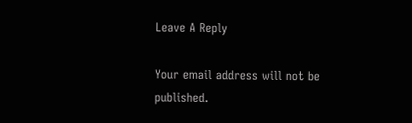Leave A Reply

Your email address will not be published.